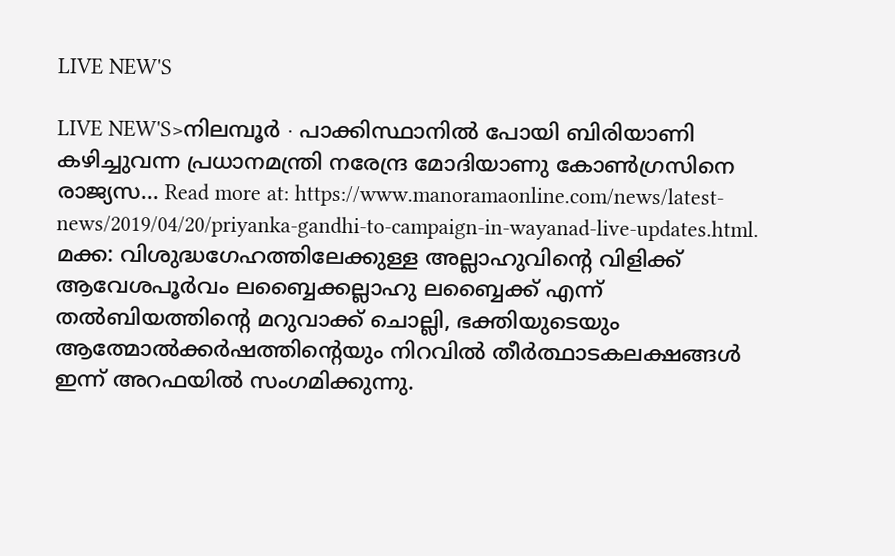LIVE NEW'S

LIVE NEW'S>നിലമ്പൂർ ∙ പാക്കിസ്ഥാനിൽ പോയി ബിരിയാണി കഴിച്ചുവന്ന പ്രധാനമന്ത്രി നരേന്ദ്ര മോദിയാണു കോൺഗ്രസിനെ രാജ്യസ... Read more at: https://www.manoramaonline.com/news/latest-news/2019/04/20/priyanka-gandhi-to-campaign-in-wayanad-live-updates.html.
മക്ക: വിശുദ്ധഗേഹത്തിലേക്കുള്ള അല്ലാഹുവിന്റെ വിളിക്ക് ആവേശപൂര്‍വം ലബ്ബൈക്കല്ലാഹു ലബ്ബൈക്ക് എന്ന് തല്‍ബിയത്തിന്റെ മറുവാക്ക് ചൊല്ലി, ഭക്തിയുടെയും ആത്മോല്‍ക്കര്‍ഷത്തിന്റെയും നിറവില്‍ തീര്‍ത്ഥാടകലക്ഷങ്ങള്‍ ഇന്ന് അറഫയില്‍ സംഗമിക്കുന്നു.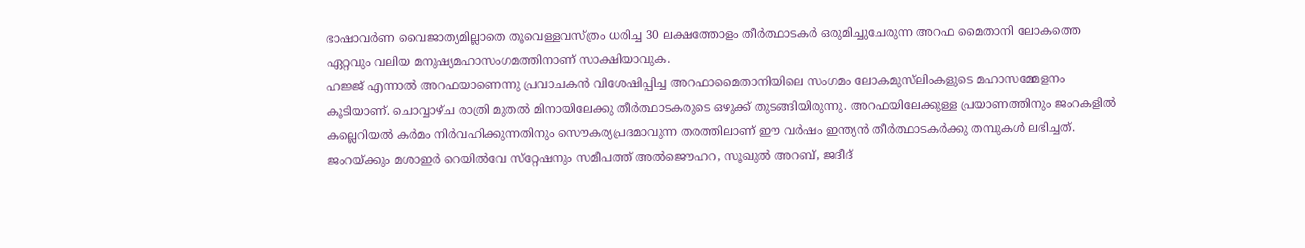ഭാഷാവര്‍ണ വൈജാത്യമില്ലാതെ തൂവെള്ളവസ്ത്രം ധരിച്ച 30 ലക്ഷത്തോളം തീര്‍ത്ഥാടകര്‍ ഒരുമിച്ചുചേരുന്ന അറഫ മൈതാനി ലോകത്തെ ഏറ്റവും വലിയ മനുഷ്യമഹാസംഗമത്തിനാണ് സാക്ഷിയാവുക.
ഹജ്ജ് എന്നാല്‍ അറഫയാണെന്നു പ്രവാചകന്‍ വിശേഷിപ്പിച്ച അറഫാമൈതാനിയിലെ സംഗമം ലോകമുസ്‌ലിംകളുടെ മഹാസമ്മേളനം കൂടിയാണ്. ചൊവ്വാഴ്ച രാത്രി മുതല്‍ മിനായിലേക്കു തീര്‍ത്ഥാടകരുടെ ഒഴുക്ക് തുടങ്ങിയിരുന്നു. അറഫയിലേക്കുള്ള പ്രയാണത്തിനും ജംറകളില്‍ കല്ലെറിയല്‍ കര്‍മം നിര്‍വഹിക്കുന്നതിനും സൌകര്യപ്രദമാവുന്ന തരത്തിലാണ് ഈ വര്‍ഷം ഇന്ത്യന്‍ തീര്‍ത്ഥാടകര്‍ക്കു തമ്പുകള്‍ ലഭിച്ചത്. ജംറയ്ക്കും മശാഇര്‍ റെയില്‍വേ സ്‌റ്റേഷനും സമീപത്ത് അല്‍ജൌഹറ, സൂഖുല്‍ അറബ്, ജദീദ്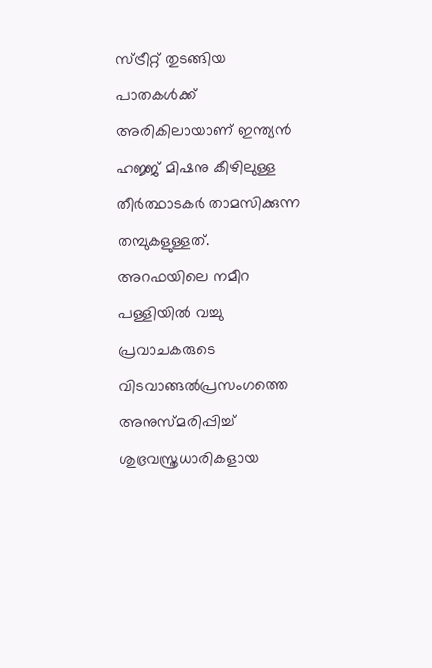സ്ട്രീറ്റ് തുടങ്ങിയ പാതകള്‍ക്ക് അരികിലായാണ് ഇന്ത്യന്‍ ഹജ്ജ് മിഷനു കീഴിലുള്ള തീര്‍ത്ഥാടകര്‍ താമസിക്കുന്ന തമ്പുകളുള്ളത്.
അറഫയിലെ നമീറ പള്ളിയില്‍ വച്ചു പ്രവാചകരുടെ വിടവാങ്ങല്‍പ്രസംഗത്തെ അനുസ്മരിപ്പിച്ച് ശുഭ്രവസ്ത്രധാരികളായ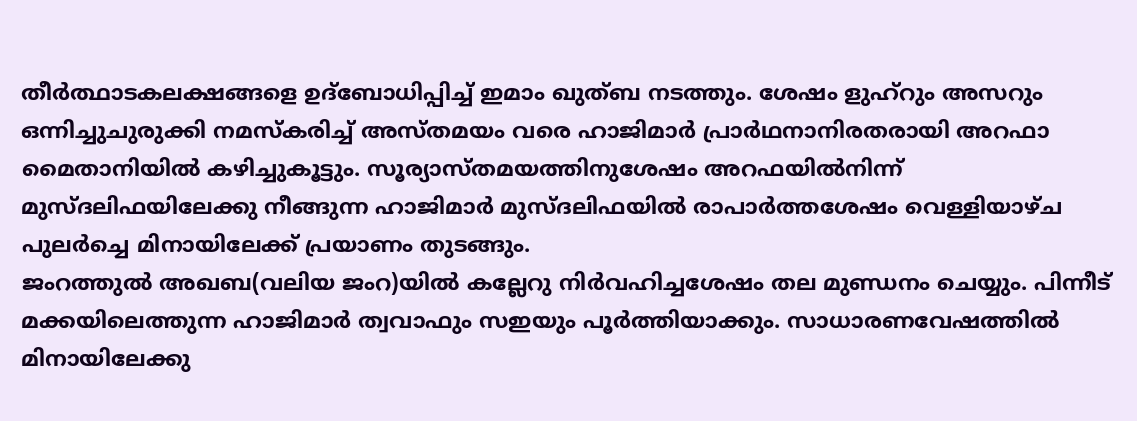തീര്‍ത്ഥാടകലക്ഷങ്ങളെ ഉദ്‌ബോധിപ്പിച്ച് ഇമാം ഖുത്ബ നടത്തും. ശേഷം ളുഹ്‌റും അസറും ഒന്നിച്ചുചുരുക്കി നമസ്‌കരിച്ച് അസ്തമയം വരെ ഹാജിമാര്‍ പ്രാര്‍ഥനാനിരതരായി അറഫാ മൈതാനിയില്‍ കഴിച്ചുകൂട്ടും. സൂര്യാസ്തമയത്തിനുശേഷം അറഫയില്‍നിന്ന് മുസ്ദലിഫയിലേക്കു നീങ്ങുന്ന ഹാജിമാര്‍ മുസ്ദലിഫയില്‍ രാപാര്‍ത്തശേഷം വെള്ളിയാഴ്ച പുലര്‍ച്ചെ മിനായിലേക്ക് പ്രയാണം തുടങ്ങും.
ജംറത്തുല്‍ അഖബ(വലിയ ജംറ)യില്‍ കല്ലേറു നിര്‍വഹിച്ചശേഷം തല മുണ്ഡനം ചെയ്യും. പിന്നീട് മക്കയിലെത്തുന്ന ഹാജിമാര്‍ ത്വവാഫും സഇയും പൂര്‍ത്തിയാക്കും. സാധാരണവേഷത്തില്‍ മിനായിലേക്കു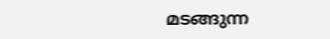മടങ്ങുന്ന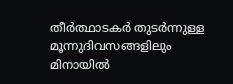തീര്‍ത്ഥാടകര്‍ തുടര്‍ന്നുള്ള മൂന്നുദിവസങ്ങളിലും മിനായില്‍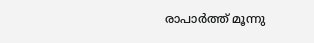രാപാര്‍ത്ത് മൂന്നു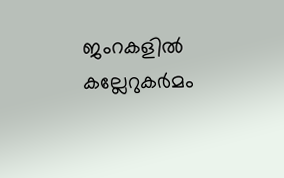ജംറകളില്‍ കല്ലേറുകര്‍മം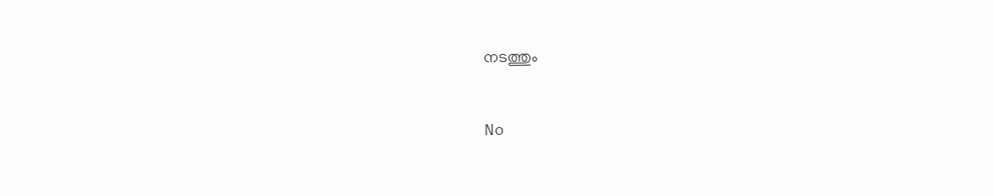നടത്തും


No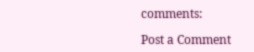comments:

Post a Comment